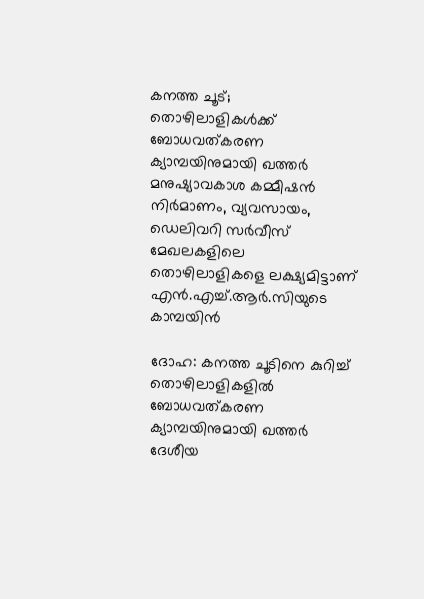കനത്ത ചൂട്; തൊഴിലാളികൾക്ക് ബോധവത്കരണ ക്യാമ്പയിനുമായി ഖത്തർ മനുഷ്യാവകാശ കമ്മീഷൻ
നിർമാണം, വ്യവസായം, ഡെലിവറി സർവീസ് മേഖലകളിലെ തൊഴിലാളികളെ ലക്ഷ്യമിട്ടാണ് എൻ.എച്ച്.ആർ.സിയുടെ കാമ്പയിൻ

ദോഹ: കനത്ത ചൂടിനെ കുറിച്ച് തൊഴിലാളികളിൽ ബോധവത്കരണ ക്യാമ്പയിനുമായി ഖത്തർ ദേശീയ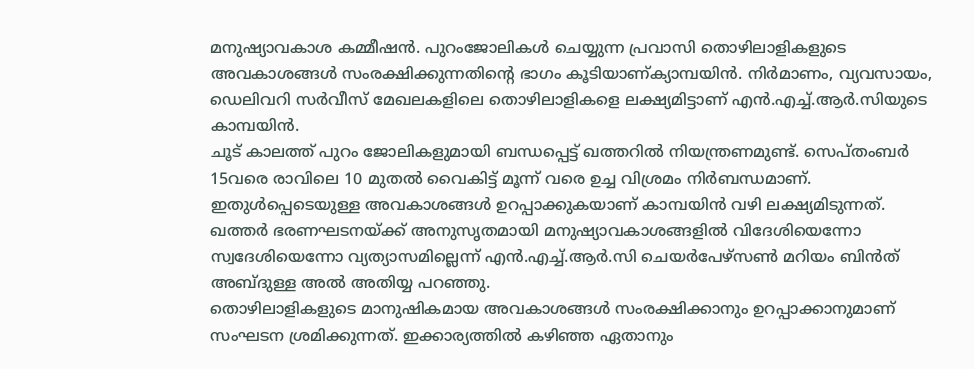മനുഷ്യാവകാശ കമ്മീഷൻ. പുറംജോലികൾ ചെയ്യുന്ന പ്രവാസി തൊഴിലാളികളുടെ അവകാശങ്ങൾ സംരക്ഷിക്കുന്നതിന്റെ ഭാഗം കൂടിയാണ്ക്യാമ്പയിൻ. നിർമാണം, വ്യവസായം, ഡെലിവറി സർവീസ് മേഖലകളിലെ തൊഴിലാളികളെ ലക്ഷ്യമിട്ടാണ് എൻ.എച്ച്.ആർ.സിയുടെ കാമ്പയിൻ.
ചൂട് കാലത്ത് പുറം ജോലികളുമായി ബന്ധപ്പെട്ട് ഖത്തറിൽ നിയന്ത്രണമുണ്ട്. സെപ്തംബർ 15വരെ രാവിലെ 10 മുതൽ വൈകിട്ട് മൂന്ന് വരെ ഉച്ച വിശ്രമം നിർബന്ധമാണ്. ഇതുൾപ്പെടെയുള്ള അവകാശങ്ങൾ ഉറപ്പാക്കുകയാണ് കാമ്പയിൻ വഴി ലക്ഷ്യമിടുന്നത്. ഖത്തർ ഭരണഘടനയ്ക്ക് അനുസൃതമായി മനുഷ്യാവകാശങ്ങളിൽ വിദേശിയെന്നോ സ്വദേശിയെന്നോ വ്യത്യാസമില്ലെന്ന് എൻ.എച്ച്.ആർ.സി ചെയർപേഴ്സൺ മറിയം ബിൻത് അബ്ദുള്ള അൽ അതിയ്യ പറഞ്ഞു.
തൊഴിലാളികളുടെ മാനുഷികമായ അവകാശങ്ങൾ സംരക്ഷിക്കാനും ഉറപ്പാക്കാനുമാണ് സംഘടന ശ്രമിക്കുന്നത്. ഇക്കാര്യത്തിൽ കഴിഞ്ഞ ഏതാനും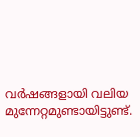വർഷങ്ങളായി വലിയ മുന്നേറ്റമുണ്ടായിട്ടുണ്ട്.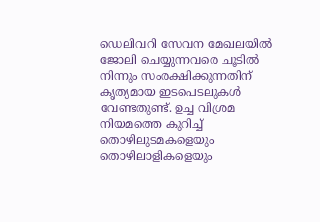ഡെലിവറി സേവന മേഖലയിൽ ജോലി ചെയ്യുന്നവരെ ചൂടിൽ നിന്നും സംരക്ഷിക്കുന്നതിന് കൃത്യമായ ഇടപെടലുകൾ വേണ്ടതുണ്ട്. ഉച്ച വിശ്രമ നിയമത്തെ കുറിച്ച് തൊഴിലുടമകളെയും തൊഴിലാളികളെയും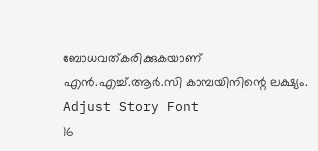ബോധവത്കരിക്കുകയാണ് എൻ.എച്ച്.ആർ.സി കാമ്പയിനിന്റെ ലക്ഷ്യം.
Adjust Story Font
16